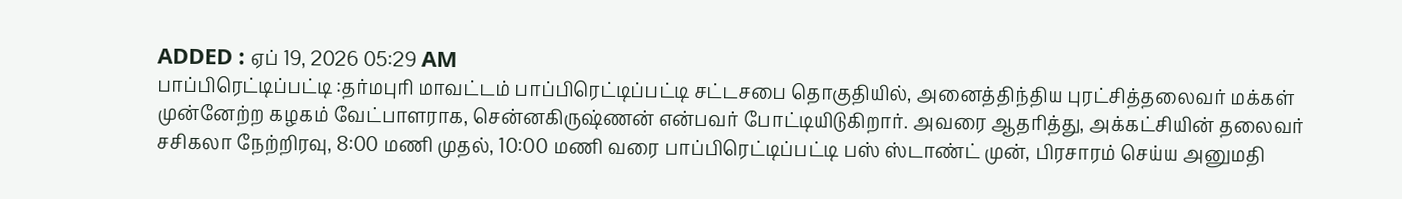ADDED : ஏப் 19, 2026 05:29 AM
பாப்பிரெட்டிப்பட்டி :தர்மபுரி மாவட்டம் பாப்பிரெட்டிப்பட்டி சட்டசபை தொகுதியில், அனைத்திந்திய புரட்சித்தலைவர் மக்கள் முன்னேற்ற கழகம் வேட்பாளராக, சென்னகிருஷ்ணன் என்பவர் போட்டியிடுகிறார். அவரை ஆதரித்து, அக்கட்சியின் தலைவர் சசிகலா நேற்றிரவு, 8:00 மணி முதல், 10:00 மணி வரை பாப்பிரெட்டிப்பட்டி பஸ் ஸ்டாண்ட் முன், பிரசாரம் செய்ய அனுமதி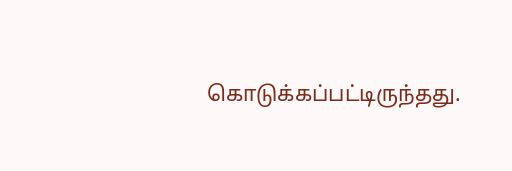கொடுக்கப்பட்டிருந்தது.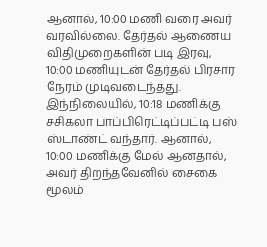ஆனால், 10:00 மணி வரை அவர் வரவில்லை. தேர்தல் ஆணைய விதிமுறைகளின் படி இரவு, 10:00 மணியுடன் தேர்தல் பிரசார நேரம் முடிவடைந்தது.
இந்நிலையில், 10:18 மணிக்கு சசிகலா பாப்பிரெட்டிப்பட்டி பஸ் ஸ்டாண்ட் வந்தார். ஆனால், 10:00 மணிக்கு மேல் ஆனதால், அவர் திறந்தவேனில் சைகை மூலம்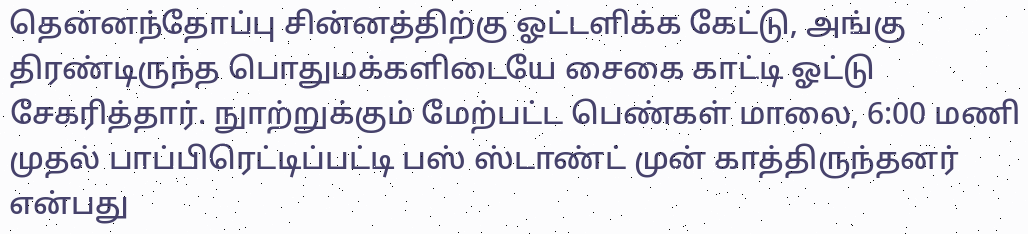தென்னந்தோப்பு சின்னத்திற்கு ஓட்டளிக்க கேட்டு, அங்கு திரண்டிருந்த பொதுமக்களிடையே சைகை காட்டி ஓட்டு சேகரித்தார். நுாற்றுக்கும் மேற்பட்ட பெண்கள் மாலை, 6:00 மணி முதல் பாப்பிரெட்டிப்பட்டி பஸ் ஸ்டாண்ட் முன் காத்திருந்தனர் என்பது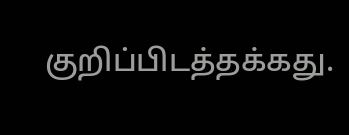குறிப்பிடத்தக்கது.